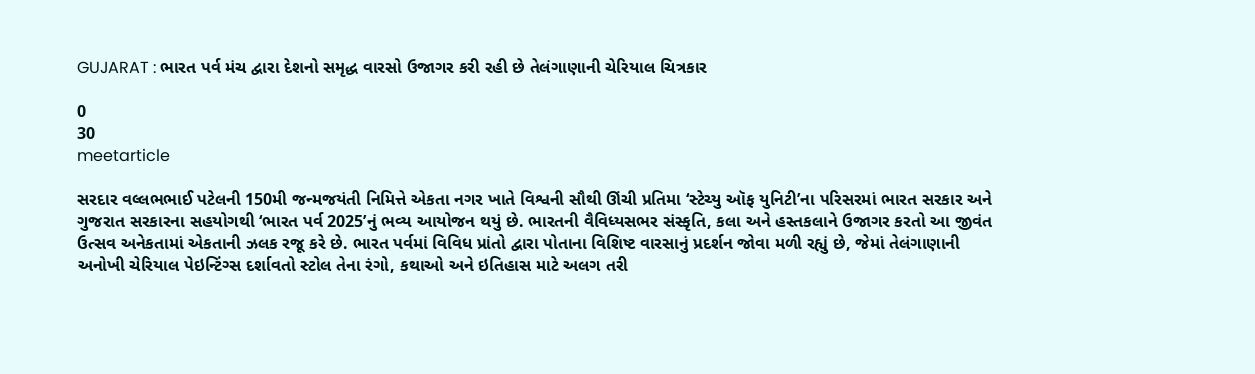GUJARAT : ભારત પર્વ મંચ દ્વારા દેશનો સમૃદ્ધ વારસો ઉજાગર કરી રહી છે તેલંગાણાની ચેરિયાલ ચિત્રકાર

0
30
meetarticle

સરદાર વલ્લભભાઈ પટેલની 150મી જન્મજયંતી નિમિત્તે એકતા નગર ખાતે વિશ્વની સૌથી ઊંચી પ્રતિમા ‘સ્ટેચ્યુ ઑફ યુનિટી’ના પરિસરમાં ભારત સરકાર અને ગુજરાત સરકારના સહયોગથી ‘ભારત પર્વ 2025’નું ભવ્ય આયોજન થયું છે. ભારતની વૈવિધ્યસભર સંસ્કૃતિ, કલા અને હસ્તકલાને ઉજાગર કરતો આ જીવંત ઉત્સવ અનેકતામાં એકતાની ઝલક રજૂ કરે છે. ભારત પર્વમાં વિવિધ પ્રાંતો દ્વારા પોતાના વિશિષ્ટ વારસાનું પ્રદર્શન જોવા મળી રહ્યું છે, જેમાં તેલંગાણાની અનોખી ચેરિયાલ પેઇન્ટિંગ્સ દર્શાવતો સ્ટોલ તેના રંગો, કથાઓ અને ઇતિહાસ માટે અલગ તરી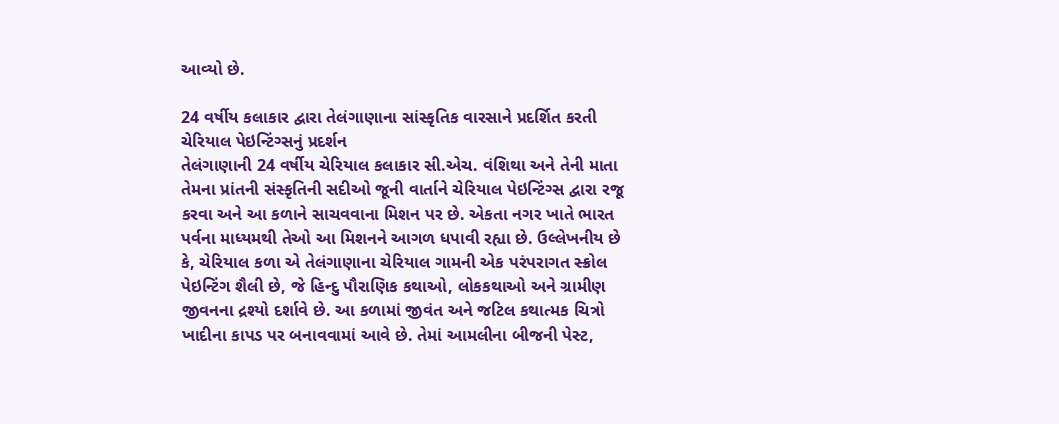આવ્યો છે.

24 વર્ષીય કલાકાર દ્વારા તેલંગાણાના સાંસ્કૃતિક વારસાને પ્રદર્શિત કરતી ચેરિયાલ પેઇન્ટિંગ્સનું પ્રદર્શન
તેલંગાણાની 24 વર્ષીય ચેરિયાલ કલાકાર સી.એચ. વંશિથા અને તેની માતા તેમના પ્રાંતની સંસ્કૃતિની સદીઓ જૂની વાર્તાને ચેરિયાલ પેઇન્ટિંગ્સ દ્વારા રજૂ કરવા અને આ કળાને સાચવવાના મિશન પર છે. એકતા નગર ખાતે ભારત પર્વના માધ્યમથી તેઓ આ મિશનને આગળ ધપાવી રહ્યા છે. ઉલ્લેખનીય છે કે, ચેરિયાલ કળા એ તેલંગાણાના ચેરિયાલ ગામની એક પરંપરાગત સ્ક્રોલ પેઇન્ટિંગ શૈલી છે, જે હિન્દુ પૌરાણિક કથાઓ, લોકકથાઓ અને ગ્રામીણ જીવનના દ્રશ્યો દર્શાવે છે. આ કળામાં જીવંત અને જટિલ કથાત્મક ચિત્રો ખાદીના કાપડ પર બનાવવામાં આવે છે. તેમાં આમલીના બીજની પેસ્ટ,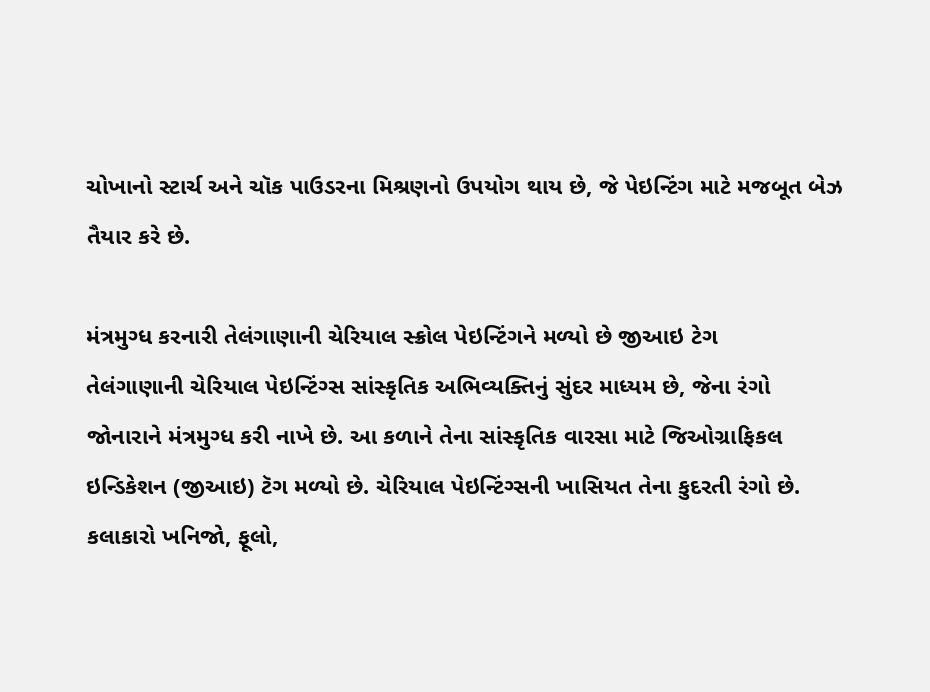ચોખાનો સ્ટાર્ચ અને ચૉક પાઉડરના મિશ્રણનો ઉપયોગ થાય છે, જે પેઇન્ટિંગ માટે મજબૂત બેઝ તૈયાર કરે છે.

મંત્રમુગ્ધ કરનારી તેલંગાણાની ચેરિયાલ સ્ક્રોલ પેઇન્ટિંગને મળ્યો છે જીઆઇ ટેગ
તેલંગાણાની ચેરિયાલ પેઇન્ટિંગ્સ સાંસ્કૃતિક અભિવ્યક્તિનું સુંદર માધ્યમ છે, જેના રંગો જોનારાને મંત્રમુગ્ધ કરી નાખે છે. આ કળાને તેના સાંસ્કૃતિક વારસા માટે જિઓગ્રાફિકલ ઇન્ડિકેશન (જીઆઇ) ટૅગ મળ્યો છે. ચેરિયાલ પેઇન્ટિંગ્સની ખાસિયત તેના કુદરતી રંગો છે. કલાકારો ખનિજો, ફૂલો,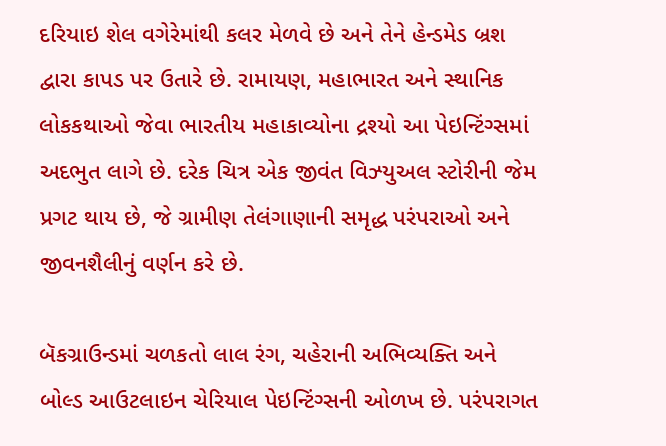દરિયાઇ શેલ વગેરેમાંથી કલર મેળવે છે અને તેને હેન્ડમેડ બ્રશ દ્વારા કાપડ પર ઉતારે છે. રામાયણ, મહાભારત અને સ્થાનિક લોકકથાઓ જેવા ભારતીય મહાકાવ્યોના દ્રશ્યો આ પેઇન્ટિંગ્સમાં અદભુત લાગે છે. દરેક ચિત્ર એક જીવંત વિઝ્યુઅલ સ્ટોરીની જેમ પ્રગટ થાય છે, જે ગ્રામીણ તેલંગાણાની સમૃદ્ધ પરંપરાઓ અને જીવનશૈલીનું વર્ણન કરે છે.

બૅકગ્રાઉન્ડમાં ચળકતો લાલ રંગ, ચહેરાની અભિવ્યક્તિ અને બોલ્ડ આઉટલાઇન ચેરિયાલ પેઇન્ટિંગ્સની ઓળખ છે. પરંપરાગત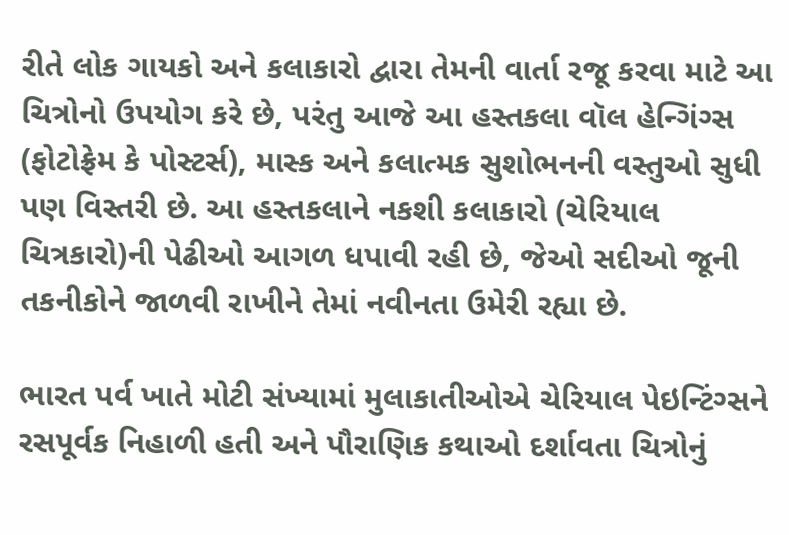રીતે લોક ગાયકો અને કલાકારો દ્વારા તેમની વાર્તા રજૂ કરવા માટે આ ચિત્રોનો ઉપયોગ કરે છે, પરંતુ આજે આ હસ્તકલા વૉલ હેન્ગિંગ્સ (ફોટોફ્રેમ કે પોસ્ટર્સ), માસ્ક અને કલાત્મક સુશોભનની વસ્તુઓ સુધી પણ વિસ્તરી છે. આ હસ્તકલાને નકશી કલાકારો (ચેરિયાલ ચિત્રકારો)ની પેઢીઓ આગળ ધપાવી રહી છે, જેઓ સદીઓ જૂની તકનીકોને જાળવી રાખીને તેમાં નવીનતા ઉમેરી રહ્યા છે.

ભારત પર્વ ખાતે મોટી સંખ્યામાં મુલાકાતીઓએ ચેરિયાલ પેઇન્ટિંગ્સને રસપૂર્વક નિહાળી હતી અને પૌરાણિક કથાઓ દર્શાવતા ચિત્રોનું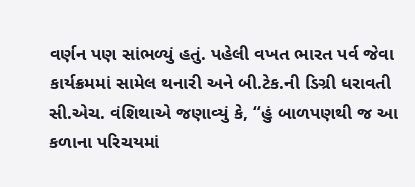વર્ણન પણ સાંભળ્યું હતું. પહેલી વખત ભારત પર્વ જેવા કાર્યક્રમમાં સામેલ થનારી અને બી.ટેક.ની ડિગ્રી ધરાવતી સી.એચ. વંશિથાએ જણાવ્યું કે, “હું બાળપણથી જ આ કળાના પરિચયમાં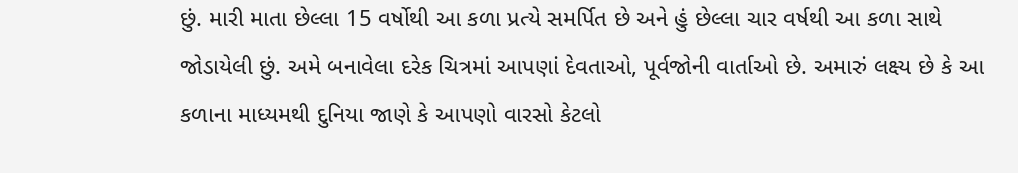છું. મારી માતા છેલ્લા 15 વર્ષોથી આ કળા પ્રત્યે સમર્પિત છે અને હું છેલ્લા ચાર વર્ષથી આ કળા સાથે જોડાયેલી છું. અમે બનાવેલા દરેક ચિત્રમાં આપણાં દેવતાઓ, પૂર્વજોની વાર્તાઓ છે. અમારું લક્ષ્ય છે કે આ કળાના માધ્યમથી દુનિયા જાણે કે આપણો વારસો કેટલો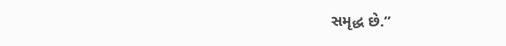સમૃદ્ધ છે.”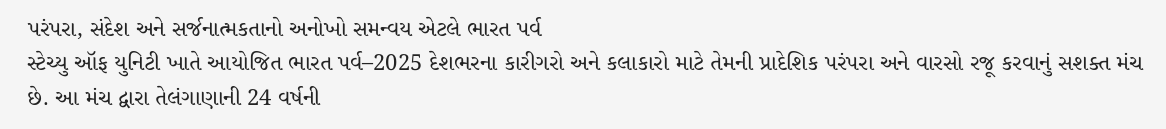પરંપરા, સંદેશ અને સર્જનાત્મકતાનો અનોખો સમન્વય એટલે ભારત પર્વ
સ્ટેચ્યુ ઑફ યુનિટી ખાતે આયોજિત ભારત પર્વ–2025 દેશભરના કારીગરો અને કલાકારો માટે તેમની પ્રાદેશિક પરંપરા અને વારસો રજૂ કરવાનું સશક્ત મંચ છે. આ મંચ દ્વારા તેલંગાણાની 24 વર્ષની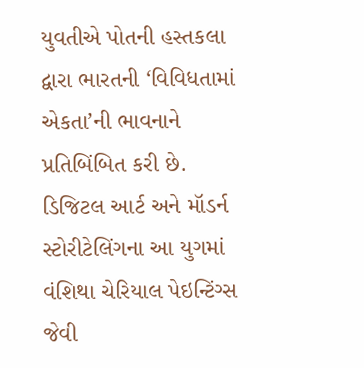યુવતીએ પોતની હસ્તકલા દ્વારા ભારતની ‘વિવિધતામાં એકતા’ની ભાવનાને પ્રતિબિંબિત કરી છે. ડિજિટલ આર્ટ અને મૉડર્ન સ્ટોરીટેલિંગના આ યુગમાં વંશિથા ચેરિયાલ પેઇન્ટિંગ્સ જેવી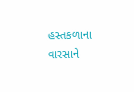હસ્તકળાના વારસાને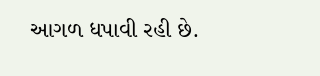આગળ ધપાવી રહી છે.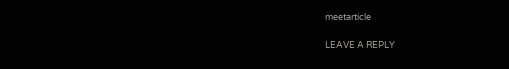meetarticle

LEAVE A REPLY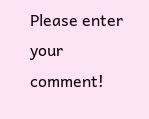Please enter your comment!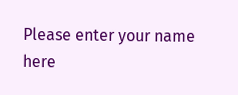Please enter your name here